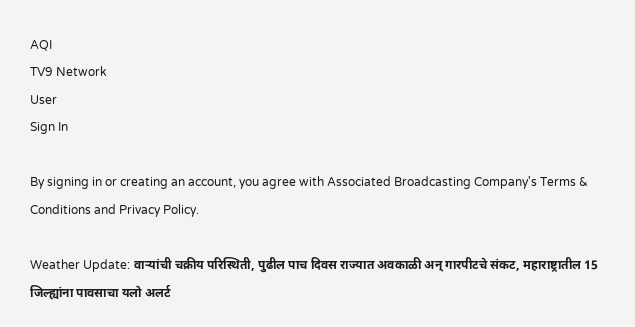AQI
TV9 Network
User
Sign In

By signing in or creating an account, you agree with Associated Broadcasting Company's Terms & Conditions and Privacy Policy.

Weather Update: वाऱ्यांची चक्रीय परिस्थिती, पुढील पाच दिवस राज्यात अवकाळी अन् गारपीटचे संकट, महाराष्ट्रातील 15 जिल्ह्यांना पावसाचा यलो अलर्ट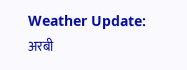Weather Update: अरबी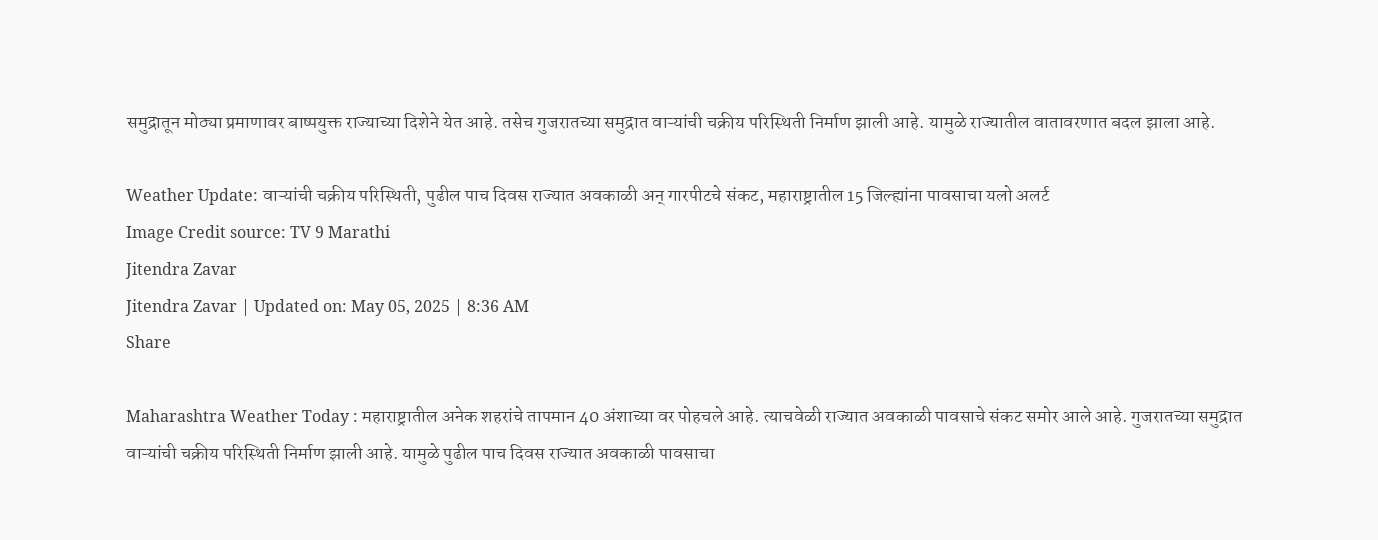समुद्रातून मोठ्या प्रमाणावर बाष्पयुक्त राज्याच्या दिशेने येत आहे. तसेच गुजरातच्या समुद्रात वाऱ्यांची चक्रीय परिस्थिती निर्माण झाली आहे. यामुळे राज्यातील वातावरणात बदल झाला आहे.

Weather Update: वाऱ्यांची चक्रीय परिस्थिती, पुढील पाच दिवस राज्यात अवकाळी अन् गारपीटचे संकट, महाराष्ट्रातील 15 जिल्ह्यांना पावसाचा यलो अलर्ट
Image Credit source: TV 9 Marathi
Jitendra Zavar
Jitendra Zavar | Updated on: May 05, 2025 | 8:36 AM
Share

Maharashtra Weather Today : महाराष्ट्रातील अनेक शहरांचे तापमान 40 अंशाच्या वर पोहचले आहे. त्याचवेळी राज्यात अवकाळी पावसाचे संकट समोर आले आहे. गुजरातच्या समुद्रात वाऱ्यांची चक्रीय परिस्थिती निर्माण झाली आहे. यामुळे पुढील पाच दिवस राज्यात अवकाळी पावसाचा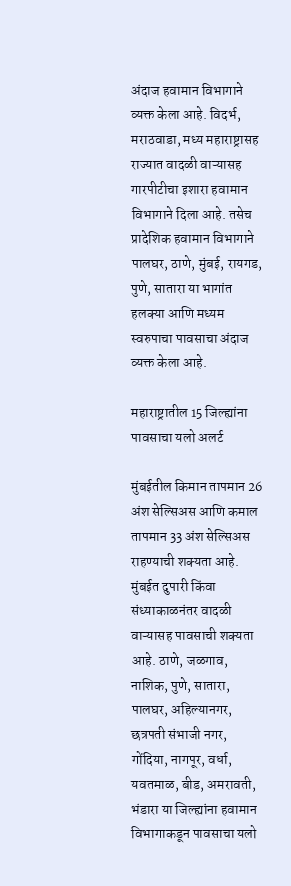अंदाज हवामान विभागाने व्यक्त केला आहे. विदर्भ, मराठवाडा, मध्य महाराष्ट्रासह राज्यात वादळी वाऱ्यासह गारपीटीचा इशारा हवामान विभागाने दिला आहे. तसेच प्रादेशिक हवामान विभागाने पालघर, ठाणे, मुंबई, रायगड, पुणे, सातारा या भागांत हलक्या आणि मध्यम स्वरुपाचा पावसाचा अंदाज व्यक्त केला आहे.

महाराष्ट्रातील 15 जिल्ह्यांना पावसाचा यलो अलर्ट

मुंबईतील किमान तापमान 26 अंश सेल्सिअस आणि कमाल तापमान 33 अंश सेल्सिअस राहण्याची शक्यता आहे. मुंबईत दुपारी किंवा संध्याकाळनंतर वादळी वाऱ्यासह पावसाची शक्यता आहे. ठाणे, जळगाव, नाशिक, पुणे, सातारा, पालघर, अहिल्यानगर, छत्रपती संभाजी नगर, गोंदिया, नागपूर, वर्धा, यवतमाळ, बीड, अमरावती, भंडारा या जिल्ह्यांना हवामान विभागाकडून पावसाचा यलो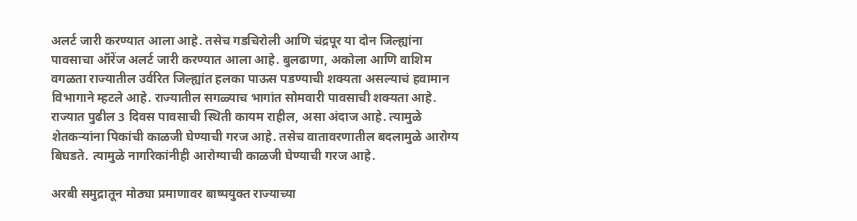अलर्ट जारी करण्यात आला आहे. तसेच गडचिरोली आणि चंद्रपूर या दोन जिल्ह्यांना पावसाचा ऑरेंज अलर्ट जारी करण्यात आला आहे. बुलढाणा, अकोला आणि वाशिम वगळता राज्यातील उर्वरित जिल्ह्यांत हलका पाऊस पडण्याची शक्यता असल्याचं हवामान विभागाने म्हटले आहे. राज्यातील सगळ्याच भागांत सोमवारी पावसाची शक्यता आहे. राज्यात पुढील 3 दिवस पावसाची स्थिती कायम राहील, असा अंदाज आहे. त्यामुळे शेतकऱ्यांना पिकांची काळजी घेण्याची गरज आहे. तसेच वातावरणातील बदलामुळे आरोग्य बिघडते. त्यामुळे नागरिकांनीही आरोग्याची काळजी घेण्याची गरज आहे.

अरबी समुद्रातून मोठ्या प्रमाणावर बाष्पयुक्त राज्याच्या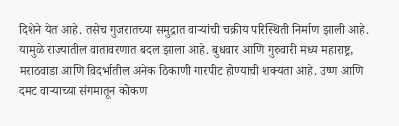दिशेने येत आहे. तसेच गुजरातच्या समुद्रात वाऱ्यांची चक्रीय परिस्थिती निर्माण झाली आहे. यामुळे राज्यातील वातावरणात बदल झाला आहे. बुधवार आणि गुरुवारी मध्य महाराष्ट्र, मराठवाडा आणि विदर्भातील अनेक ठिकाणी गारपीट होण्याची शक्यता आहे. उष्ण आणि दमट वाऱ्याच्या संगमातून कोकण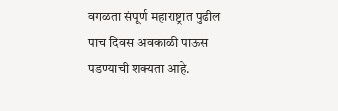वगळता संपूर्ण महाराष्ट्रात पुढील पाच दिवस अवकाळी पाऊस पडण्याची शक्यता आहे.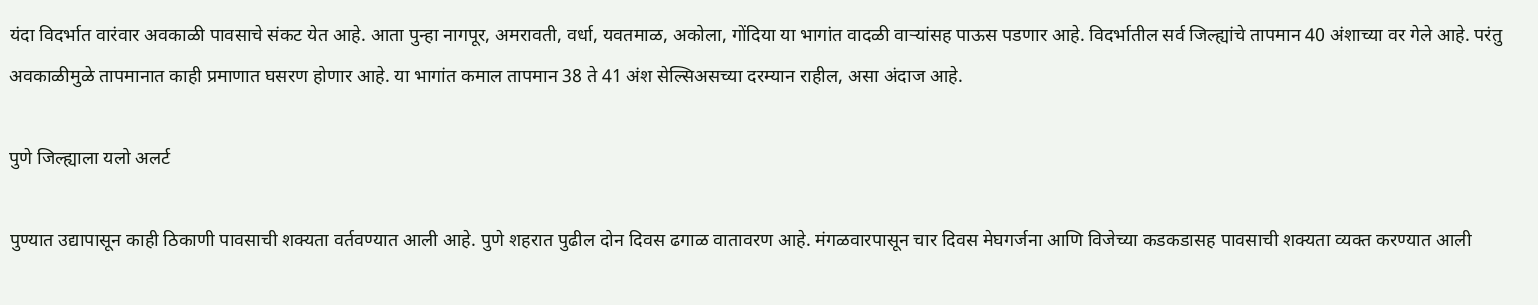यंदा विदर्भात वारंवार अवकाळी पावसाचे संकट येत आहे. आता पुन्हा नागपूर, अमरावती, वर्धा, यवतमाळ, अकोला, गोंदिया या भागांत वादळी वाऱ्यांसह पाऊस पडणार आहे. विदर्भातील सर्व जिल्ह्यांचे तापमान 40 अंशाच्या वर गेले आहे. परंतु अवकाळीमुळे तापमानात काही प्रमाणात घसरण होणार आहे. या भागांत कमाल तापमान 38 ते 41 अंश सेल्सिअसच्या दरम्यान राहील, असा अंदाज आहे.

पुणे जिल्ह्याला यलो अलर्ट

पुण्यात उद्यापासून काही ठिकाणी पावसाची शक्यता वर्तवण्यात आली आहे. पुणे शहरात पुढील दोन दिवस ढगाळ वातावरण आहे. मंगळवारपासून चार दिवस मेघगर्जना आणि विजेच्या कडकडासह पावसाची शक्यता व्यक्त करण्यात आली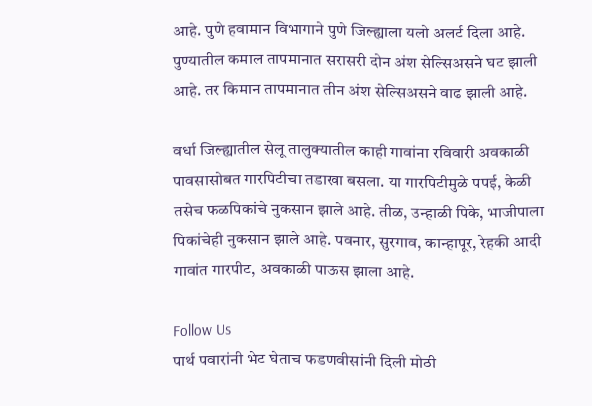आहे. पुणे हवामान विभागाने पुणे जिल्ह्याला यलो अलर्ट दिला आहे. पुण्यातील कमाल तापमानात सरासरी दोन अंश सेल्सिअसने घट झाली आहे. तर किमान तापमानात तीन अंश सेल्सिअसने वाढ झाली आहे.

वर्धा जिल्ह्यातील सेलू तालुक्यातील काही गावांना रविवारी अवकाळी पावसासोबत गारपिटीचा तडाखा बसला. या गारपिटीमुळे पपई, केळी तसेच फळपिकांचे नुकसान झाले आहे. तीळ, उन्हाळी पिके, भाजीपाला पिकांचेही नुकसान झाले आहे. पवनार, सुरगाव, कान्हापूर, रेहकी आदी गावांत गारपीट, अवकाळी पाऊस झाला आहे.

Follow Us
पार्थ पवारांनी भेट घेताच फडणवीसांनी दिली मोठी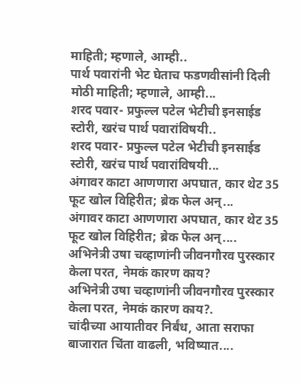माहिती; म्हणाले, आम्ही..
पार्थ पवारांनी भेट घेताच फडणवीसांनी दिली मोठी माहिती; म्हणाले, आम्ही...
शरद पवार- प्रफुल्ल पटेल भेटीची इनसाईड स्टोरी, खरंच पार्थ पवारांविषयी..
शरद पवार- प्रफुल्ल पटेल भेटीची इनसाईड स्टोरी, खरंच पार्थ पवारांविषयी...
अंगावर काटा आणणारा अपघात, कार थेट 35 फूट खोल विहिरीत; ब्रेक फेल अन्...
अंगावर काटा आणणारा अपघात, कार थेट 35 फूट खोल विहिरीत; ब्रेक फेल अन्....
अभिनेत्री उषा चव्हाणांनी जीवनगौरव पुरस्कार केला परत, नेमकं कारण काय?
अभिनेत्री उषा चव्हाणांनी जीवनगौरव पुरस्कार केला परत, नेमकं कारण काय?.
चांदीच्या आयातीवर निर्बंध, आता सराफा बाजारात चिंता वाढली, भविष्यात....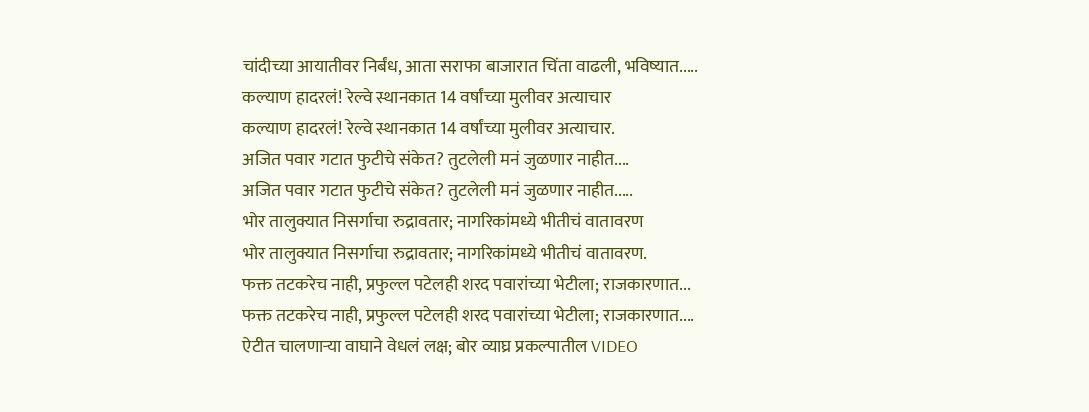चांदीच्या आयातीवर निर्बंध, आता सराफा बाजारात चिंता वाढली, भविष्यात.....
कल्याण हादरलं! रेल्वे स्थानकात 14 वर्षांच्या मुलीवर अत्याचार
कल्याण हादरलं! रेल्वे स्थानकात 14 वर्षांच्या मुलीवर अत्याचार.
अजित पवार गटात फुटीचे संकेत? तुटलेली मनं जुळणार नाहीत....
अजित पवार गटात फुटीचे संकेत? तुटलेली मनं जुळणार नाहीत.....
भोर तालुक्यात निसर्गाचा रुद्रावतार; नागरिकांमध्ये भीतीचं वातावरण
भोर तालुक्यात निसर्गाचा रुद्रावतार; नागरिकांमध्ये भीतीचं वातावरण.
फक्त तटकरेच नाही, प्रफुल्ल पटेलही शरद पवारांच्या भेटीला; राजकारणात...
फक्त तटकरेच नाही, प्रफुल्ल पटेलही शरद पवारांच्या भेटीला; राजकारणात....
ऐटीत चालणाऱ्या वाघाने वेधलं लक्ष; बोर व्याघ्र प्रकल्पातील VIDEO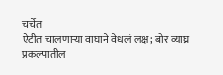चर्चेत
ऐटीत चालणाऱ्या वाघाने वेधलं लक्ष; बोर व्याघ्र प्रकल्पातील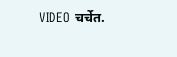VIDEO चर्चेत.